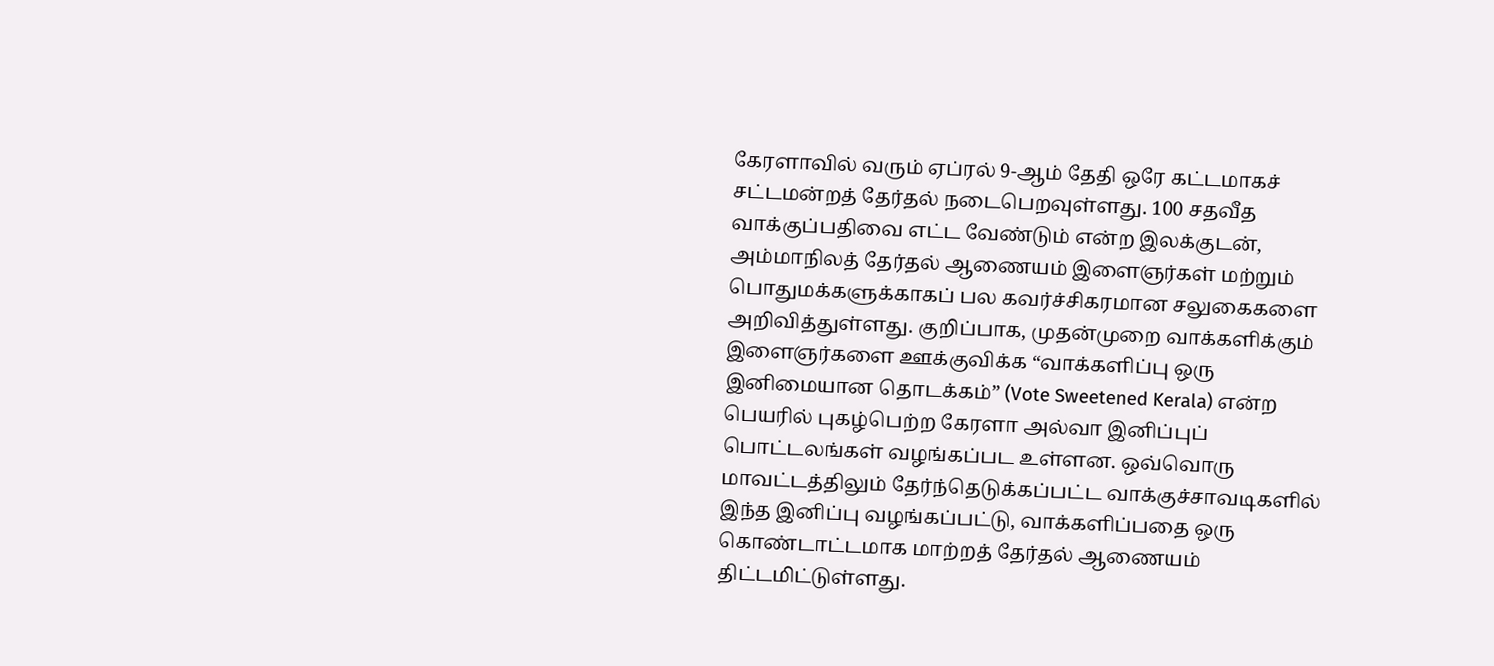கேரளாவில் வரும் ஏப்ரல் 9-ஆம் தேதி ஒரே கட்டமாகச் சட்டமன்றத் தேர்தல் நடைபெறவுள்ளது. 100 சதவீத வாக்குப்பதிவை எட்ட வேண்டும் என்ற இலக்குடன், அம்மாநிலத் தேர்தல் ஆணையம் இளைஞர்கள் மற்றும் பொதுமக்களுக்காகப் பல கவர்ச்சிகரமான சலுகைகளை அறிவித்துள்ளது. குறிப்பாக, முதன்முறை வாக்களிக்கும் இளைஞர்களை ஊக்குவிக்க “வாக்களிப்பு ஒரு இனிமையான தொடக்கம்” (Vote Sweetened Kerala) என்ற பெயரில் புகழ்பெற்ற கேரளா அல்வா இனிப்புப் பொட்டலங்கள் வழங்கப்பட உள்ளன. ஒவ்வொரு மாவட்டத்திலும் தேர்ந்தெடுக்கப்பட்ட வாக்குச்சாவடிகளில் இந்த இனிப்பு வழங்கப்பட்டு, வாக்களிப்பதை ஒரு கொண்டாட்டமாக மாற்றத் தேர்தல் ஆணையம் திட்டமிட்டுள்ளது.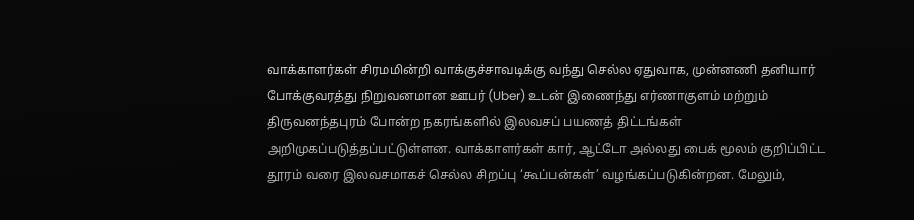வாக்காளர்கள் சிரமமின்றி வாக்குச்சாவடிக்கு வந்து செல்ல ஏதுவாக, முன்னணி தனியார் போக்குவரத்து நிறுவனமான ஊபர் (Uber) உடன் இணைந்து எர்ணாகுளம் மற்றும் திருவனந்தபுரம் போன்ற நகரங்களில் இலவசப் பயணத் திட்டங்கள் அறிமுகப்படுத்தப்பட்டுள்ளன. வாக்காளர்கள் கார், ஆட்டோ அல்லது பைக் மூலம் குறிப்பிட்ட தூரம் வரை இலவசமாகச் செல்ல சிறப்பு ‘கூப்பன்கள்’ வழங்கப்படுகின்றன. மேலும்,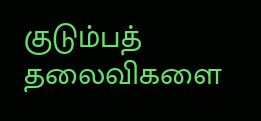குடும்பத் தலைவிகளை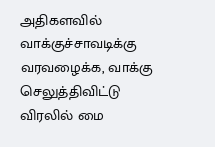அதிகளவில் வாக்குச்சாவடிக்கு வரவழைக்க, வாக்கு செலுத்திவிட்டு விரலில் மை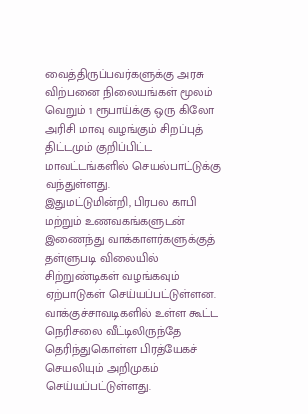வைத்திருப்பவர்களுக்கு அரசு விற்பனை நிலையங்கள் மூலம் வெறும் 1 ரூபாய்க்கு ஒரு கிலோ அரிசி மாவு வழங்கும் சிறப்புத் திட்டமும் குறிப்பிட்ட மாவட்டங்களில் செயல்பாட்டுக்கு வந்துள்ளது.
இதுமட்டுமின்றி, பிரபல காபி மற்றும் உணவகங்களுடன் இணைந்து வாக்காளர்களுக்குத் தள்ளுபடி விலையில் சிற்றுண்டிகள் வழங்கவும் ஏற்பாடுகள் செய்யப்பட்டுள்ளன. வாக்குச்சாவடிகளில் உள்ள கூட்ட நெரிசலை வீட்டிலிருந்தே தெரிந்துகொள்ள பிரத்யேகச் செயலியும் அறிமுகம் செய்யப்பட்டுள்ளது.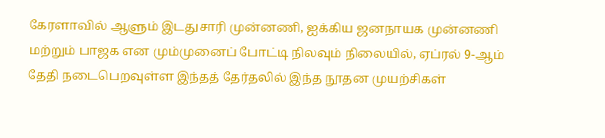கேரளாவில் ஆளும் இடதுசாரி முன்னணி, ஐக்கிய ஜனநாயக முன்னணி மற்றும் பாஜக என மும்முனைப் போட்டி நிலவும் நிலையில், ஏப்ரல் 9-ஆம் தேதி நடைபெறவுள்ள இந்தத் தேர்தலில் இந்த நூதன முயற்சிகள்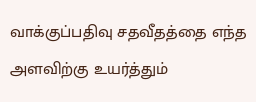வாக்குப்பதிவு சதவீதத்தை எந்த அளவிற்கு உயர்த்தும்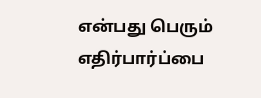என்பது பெரும் எதிர்பார்ப்பை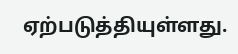ஏற்படுத்தியுள்ளது.